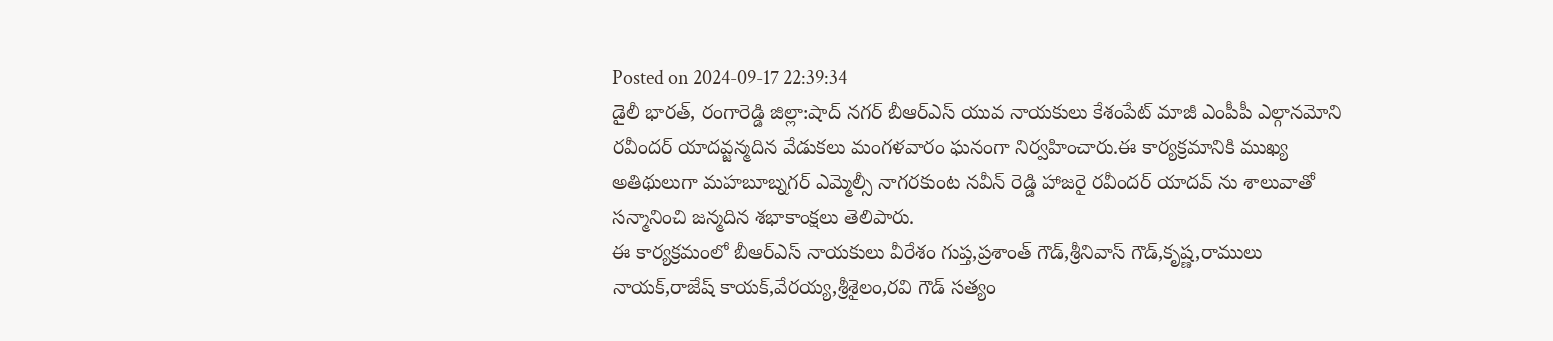Posted on 2024-09-17 22:39:34
డైలీ భారత్, రంగారెడ్డి జిల్లా:షాద్ నగర్ బీఆర్ఎస్ యువ నాయకులు కేశంపేట్ మాజీ ఎంపీపీ ఎల్గానమోని రవీందర్ యాదవ్జన్మదిన వేడుకలు మంగళవారం ఘనంగా నిర్వహించారు.ఈ కార్యక్రమానికి ముఖ్య అతిథులుగా మహబూబ్నగర్ ఎమ్మెల్సీ నాగరకుంట నవీన్ రెడ్డి హాజరై రవీందర్ యాదవ్ ను శాలువాతో సన్మానించి జన్మదిన శభాకాంక్షలు తెలిపారు.
ఈ కార్యక్రమంలో బీఆర్ఎస్ నాయకులు వీరేశం గుప్త,ప్రశాంత్ గౌడ్,శ్రీనివాస్ గౌడ్,కృష్ణ,రాములు నాయక్,రాజేష్ కాయక్,వేరయ్య,శ్రీశైలం,రవి గౌడ్ సత్యం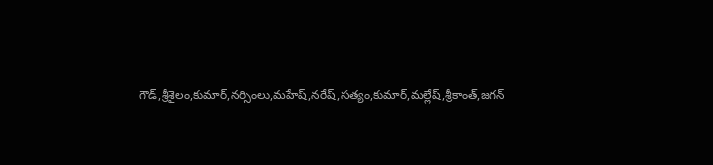గౌడ్,శ్రీశైలం,కుమార్,నర్సింలు,మహేష్,నరేష్,సత్యం,కుమార్,మల్లేష్,శ్రీకాంత్,జగన్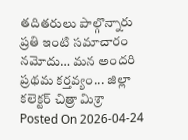తదితరులు పాల్గొన్నారు
ప్రతి ఇంటి సమాచారం నమోదు… మన అందరి ప్రథమ కర్తవ్యం... జిల్లా కలెక్టర్ చిత్రా మిశ్రా
Posted On 2026-04-24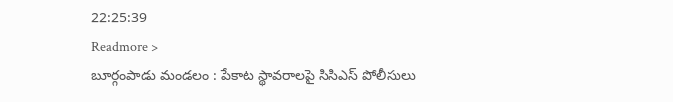22:25:39
Readmore >
బూర్గంపాడు మండలం : పేకాట స్థావరాలపై సిసిఎస్ పోలీసులు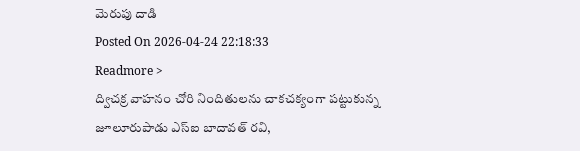మెరుపు దాడి
Posted On 2026-04-24 22:18:33
Readmore >
ద్విచక్ర వాహనం చోరి నిందితులను చాకచక్యంగా పట్టుకున్న జూలూరుపాడు ఎస్ఐ బాదావత్ రవి,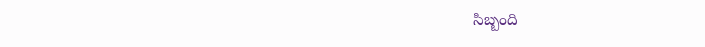సిబ్బంది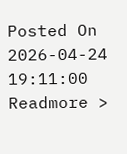Posted On 2026-04-24 19:11:00
Readmore >